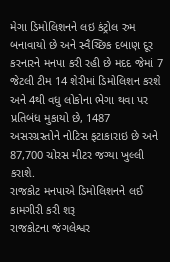મેગા ડિમોલિશનને લઇ કંટ્રોલ રુમ બનાવાયો છે અને સ્વૈચ્છિક દબાણ દૂર કરનારને મનપા કરી રહી છે મદદ જેમાં 7 જેટલી ટીમ 14 શેરીમાં ડિમોલિશન કરશે અને 4થી વધુ લોકોના ભેગા થવા પર પ્રતિબંધ મુકાયો છે, 1487 અસરગ્રસ્તોને નોટિસ ફટાકારાઇ છે અને 87,700 ચોરસ મીટર જગ્યા ખુલ્લી કરાશે.
રાજકોટ મનપાએ ડિમોલિશનને લઈ કામગીરી કરી શરૂ
રાજકોટના જંગલેશ્વર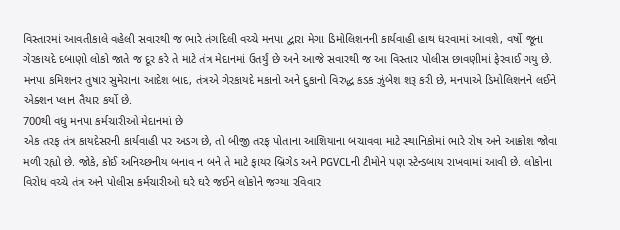વિસ્તારમાં આવતીકાલે વહેલી સવારથી જ ભારે તંગદિલી વચ્ચે મનપા દ્વારા મેગા ડિમોલિશનની કાર્યવાહી હાથ ધરવામાં આવશે, વર્ષો જૂના ગેરકાયદે દબાણો લોકો જાતે જ દૂર કરે તે માટે તંત્ર મેદાનમાં ઉતર્યું છે અને આજે સવારથી જ આ વિસ્તાર પોલીસ છાવણીમાં ફેરવાઈ ગયુ છે. મનપા કમિશનર તુષાર સુમેરાના આદેશ બાદ, તંત્રએ ગેરકાયદે મકાનો અને દુકાનો વિરુદ્ધ કડક ઝુંબેશ શરૂ કરી છે, મનપાએ ડિમોલિશનને લઈને એક્શન પ્લાન તૈયાર કર્યો છે.
700થી વધુ મનપા કર્મચારીઓ મેદાનમાં છે
એક તરફ તંત્ર કાયદેસરની કાર્યવાહી પર અડગ છે, તો બીજી તરફ પોતાના આશિયાના બચાવવા માટે સ્થાનિકોમાં ભારે રોષ અને આક્રોશ જોવા મળી રહ્યો છે. જોકે, કોઈ અનિચ્છનીય બનાવ ન બને તે માટે ફાયર બ્રિગેડ અને PGVCLની ટીમોને પણ સ્ટેન્ડબાય રાખવામાં આવી છે. લોકોના વિરોધ વચ્ચે તંત્ર અને પોલીસ કર્મચારીઓ ઘરે ઘરે જઈને લોકોને જગ્યા રવિવાર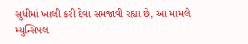સુધીમાં ખાલી કરી દેવા સમજાવી રહ્યા છે, આ મામલે મ્યુન્સિપલ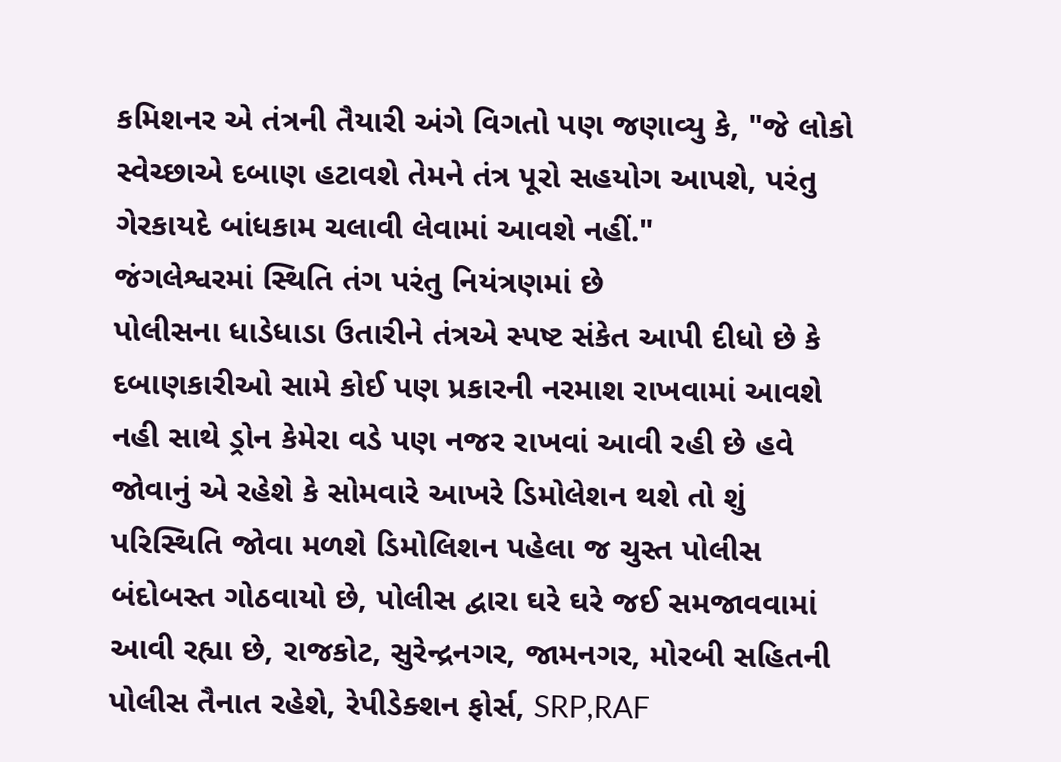કમિશનર એ તંત્રની તૈયારી અંગે વિગતો પણ જણાવ્યુ કે, "જે લોકો સ્વેચ્છાએ દબાણ હટાવશે તેમને તંત્ર પૂરો સહયોગ આપશે, પરંતુ ગેરકાયદે બાંધકામ ચલાવી લેવામાં આવશે નહીં."
જંગલેશ્વરમાં સ્થિતિ તંગ પરંતુ નિયંત્રણમાં છે
પોલીસના ધાડેધાડા ઉતારીને તંત્રએ સ્પષ્ટ સંકેત આપી દીધો છે કે દબાણકારીઓ સામે કોઈ પણ પ્રકારની નરમાશ રાખવામાં આવશે નહી સાથે ડ્રોન કેમેરા વડે પણ નજર રાખવાં આવી રહી છે હવે જોવાનું એ રહેશે કે સોમવારે આખરે ડિમોલેશન થશે તો શું પરિસ્થિતિ જોવા મળશે ડિમોલિશન પહેલા જ ચુસ્ત પોલીસ બંદોબસ્ત ગોઠવાયો છે, પોલીસ દ્વારા ઘરે ઘરે જઈ સમજાવવામાં આવી રહ્યા છે, રાજકોટ, સુરેન્દ્રનગર, જામનગર, મોરબી સહિતની પોલીસ તૈનાત રહેશે, રેપીડેક્શન ફોર્સ, SRP,RAF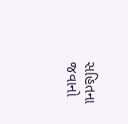સહિતના જવાનો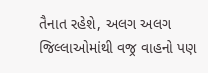તૈનાત રહેશે, અલગ અલગ જિલ્લાઓમાંથી વજ્ર વાહનો પણ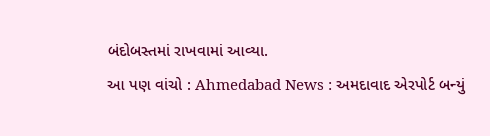બંદોબસ્તમાં રાખવામાં આવ્યા.
આ પણ વાંચો : Ahmedabad News : અમદાવાદ એરપોર્ટ બન્યું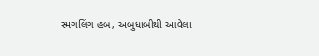સ્મગલિંગ હબ, અબુધાબીથી આવેલા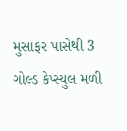મુસાફર પાસેથી 3 ગોલ્ડ કેપ્સ્યુલ મળી